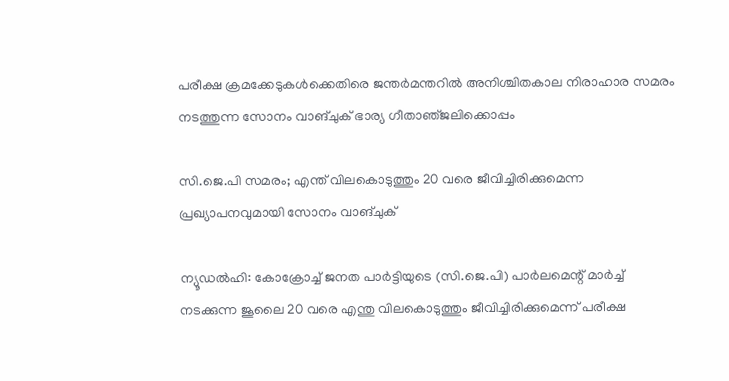പരീക്ഷ ക്രമക്കേടുകൾക്കെതിരെ ജന്തർമന്തറിൽ അനിശ്ചിതകാല നിരാഹാര സമരം നടത്തുന്ന സോനം വാങ്ചുക് ഭാര്യ ഗീതാഞ്‍ജലിക്കൊപ്പം

സി.ജെ.പി സമരം; എന്ത് വിലകൊടുത്തും 20 വരെ ജീവിച്ചിരിക്കുമെന്ന പ്രഖ്യാപനവുമായി സോനം വാങ്ചുക്

ന്യൂഡൽഹി: കോക്രോച്ച് ജനത പാർട്ടിയുടെ (സി.ജെ.പി) പാർലമെന്റ് മാർച്ച് നടക്കുന്ന ജൂലൈ 20 വരെ എന്തു വിലകൊടുത്തും ജീവിച്ചിരിക്കുമെന്ന് പരീക്ഷ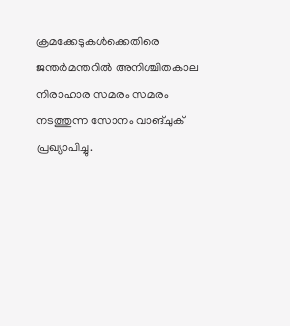ക്രമക്കേടുകൾക്കെതിരെ ജന്തർമന്തറിൽ അനിശ്ചിതകാല നിരാഹാര സമരം സമരം നടത്തുന്ന സോനം വാങ്ചുക് പ്രഖ്യാപിച്ചു.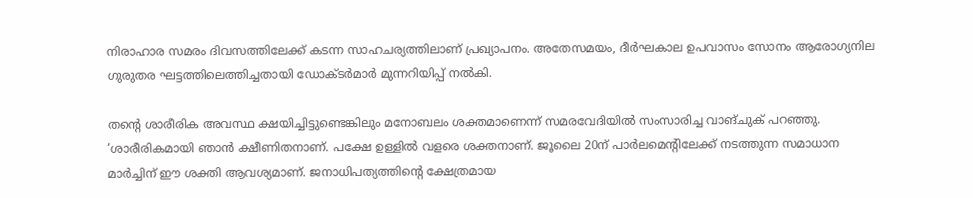നിരാഹാര സമരം ദിവസത്തിലേക്ക് കടന്ന സാഹചര്യത്തിലാണ് പ്രഖ്യാപനം. അതേസമയം, ദീർഘകാല ഉപവാസം സോനം ആരോഗ്യനില ഗുരുതര ഘട്ടത്തിലെത്തിച്ചതായി ഡോക്ടർമാർ മുന്നറിയിപ്പ് നൽകി.

തന്റെ ശാരീരിക അവസ്ഥ ക്ഷയിച്ചിട്ടുണ്ടെങ്കിലും മനോബലം ശക്തമാണെന്ന് സമരവേദിയിൽ സംസാരിച്ച വാങ്ചുക് പറഞ്ഞു. ‘ശാരീരികമായി ഞാൻ ക്ഷീണിതനാണ്. പക്ഷേ ഉള്ളിൽ വളരെ ശക്തനാണ്. ജൂലൈ 20ന് പാർലമെന്റിലേക്ക് നടത്തുന്ന സമാധാന മാർച്ചിന് ഈ ശക്തി ആവശ്യമാണ്. ജനാധിപത്യത്തിന്റെ ക്ഷേത്രമായ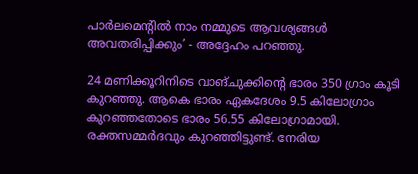പാർലമെന്റിൽ നാം നമ്മുടെ ആവശ്യങ്ങൾ അവതരിപ്പിക്കും’ - അദ്ദേഹം പറഞ്ഞു.

24 മണിക്കൂറിനിടെ വാങ്ചുക്കിന്റെ ഭാരം 350 ഗ്രാം കൂടി കുറഞ്ഞു. ആകെ ഭാരം ഏകദേശം 9.5 കിലോഗ്രാം കുറഞ്ഞതോടെ ഭാരം 56.55 കിലോഗ്രാമായി. രക്തസമ്മർദവും കുറഞ്ഞിട്ടുണ്ട്. നേരിയ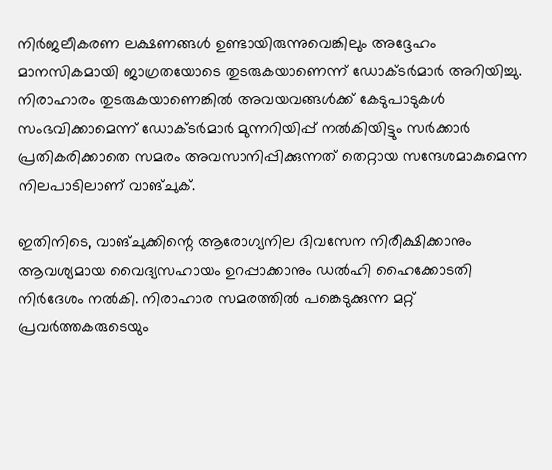നിർജലീകരണ ലക്ഷണങ്ങൾ ഉണ്ടായിരുന്നുവെങ്കിലും അദ്ദേഹം മാനസികമായി ജാഗ്രതയോടെ തുടരുകയാണെന്ന് ഡോക്ടർമാർ അറിയിച്ചു. നിരാഹാരം തുടരുകയാണെങ്കിൽ അവയവങ്ങൾക്ക് കേടുപാടുകൾ സംഭവിക്കാമെന്ന് ഡോക്ടർമാർ മുന്നറിയിപ്പ് നൽകിയിട്ടും സർക്കാർ പ്രതികരിക്കാതെ സമരം അവസാനിപ്പിക്കുന്നത് തെറ്റായ സന്ദേശമാകുമെന്ന നിലപാടിലാണ് വാങ്ചുക്.

ഇതിനിടെ, വാങ്ചുക്കിന്റെ ആരോഗ്യനില ദിവസേന നിരീക്ഷിക്കാനും ആവശ്യമായ വൈദ്യസഹായം ഉറപ്പാക്കാനും ഡൽഹി ഹൈക്കോടതി നിർദേശം നൽകി. നിരാഹാര സമരത്തിൽ പങ്കെടുക്കുന്ന മറ്റ് പ്രവർത്തകരുടെയും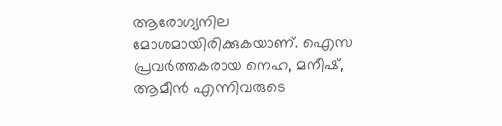ആരോഗ്യനില മോശമായിരിക്കുകയാണ്. ഐസ പ്രവർത്തകരായ നെഹ, മനീഷ്, ആമീൻ എന്നിവരുടെ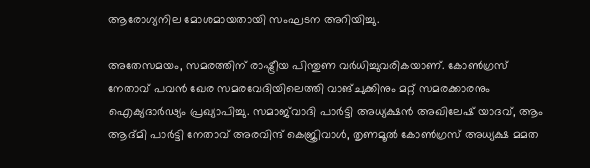ആരോഗ്യനില മോശമായതായി സംഘടന അറിയിച്ചു.

അതേസമയം, സമരത്തിന് രാഷ്ട്രീയ പിന്തുണ വർധിച്ചുവരികയാണ്. കോൺഗ്രസ് നേതാവ് പവൻ ഖേര സമരവേദിയിലെത്തി വാങ്ചുക്കിനും മറ്റ് സമരക്കാരനും ഐക്യദാർഢ്യം പ്രഖ്യാപിച്ചു. സമാജ്‌വാദി പാർട്ടി അധ്യക്ഷൻ അഖിലേഷ് യാദവ്, ആം ആദ്മി പാർട്ടി നേതാവ് അരവിന്ദ് കെജ്രിവാൾ, തൃണമൂൽ കോൺഗ്രസ് അധ്യക്ഷ മമത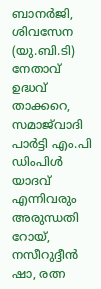ബാനർജി, ശിവസേന (യു.ബി.ടി) നേതാവ് ഉദ്ധവ് താക്കറെ, സമാജ്‌വാദി പാർട്ടി എം.പി ഡിംപിൾ യാദവ് എന്നിവരും അരുന്ധതി റോയ്, നസീറുദ്ദീൻ ഷാ, രത്ന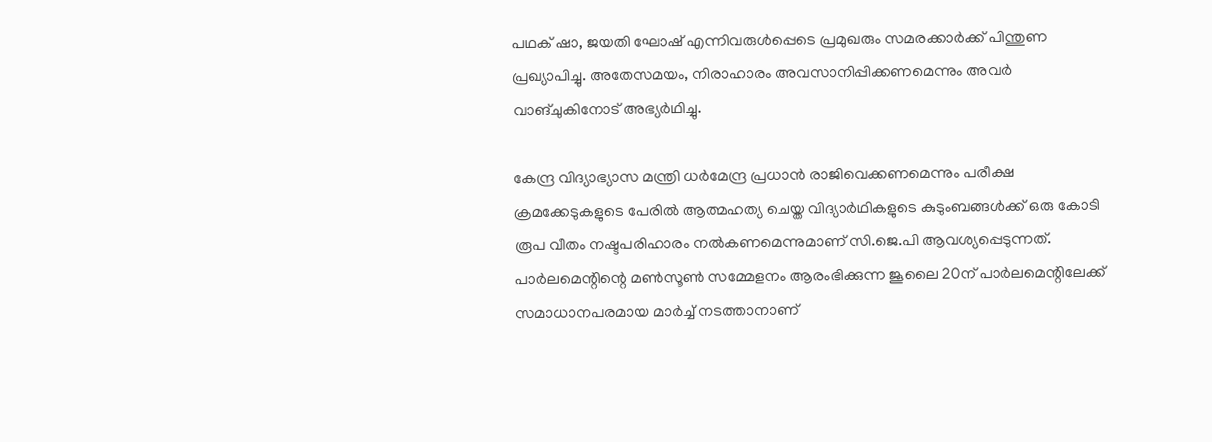പഥക് ഷാ, ജയതി ഘോഷ് എന്നിവരുള്‍പ്പെടെ പ്രമുഖരും സമരക്കാർക്ക് പിന്തുണ പ്രഖ്യാപിച്ചു. അതേസമയം, നിരാഹാരം അവസാനിപ്പിക്കണമെന്നും അവർ വാങ്ചുകിനോട് അഭ്യർഥിച്ചു.

കേന്ദ്ര വിദ്യാഭ്യാസ മന്ത്രി ധർമേന്ദ്ര പ്രധാൻ രാജിവെക്കണമെന്നും പരീക്ഷ ക്രമക്കേടുകളുടെ പേരിൽ ആത്മഹത്യ ചെയ്ത വിദ്യാർഥികളുടെ കുടുംബങ്ങൾക്ക് ഒരു കോടി രൂപ വീതം നഷ്ടപരിഹാരം നൽകണമെന്നുമാണ് സി.ജെ.പി ആവശ്യപ്പെടുന്നത്. പാർലമെന്റിന്റെ മൺസൂൺ സമ്മേളനം ആരംഭിക്കുന്ന ജൂലൈ 20ന് പാർലമെന്റിലേക്ക് സമാധാനപരമായ മാർച്ച് നടത്താനാണ്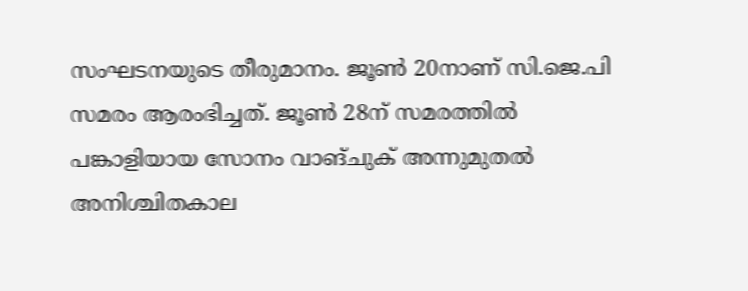സംഘടനയുടെ തീരുമാനം. ജൂൺ 20നാണ് സി.ജെ.പി സമരം ആരംഭിച്ചത്. ജൂൺ 28ന് സമരത്തിൽ പങ്കാളിയായ സോനം വാങ്ചുക് അന്നുമുതൽ അനിശ്ചിതകാല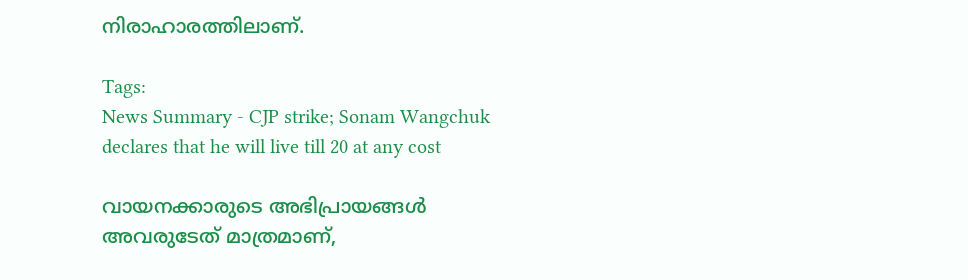നിരാഹാരത്തിലാണ്.

Tags:
News Summary - CJP strike; Sonam Wangchuk declares that he will live till 20 at any cost

വായനക്കാരുടെ അഭിപ്രായങ്ങള്‍ അവരുടേത് മാത്രമാണ്,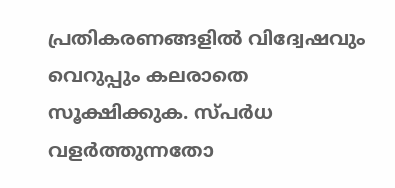പ്രതികരണങ്ങളിൽ വിദ്വേഷവും വെറുപ്പും കലരാതെ സൂക്ഷിക്കുക. സ്പർധ വളർത്തുന്നതോ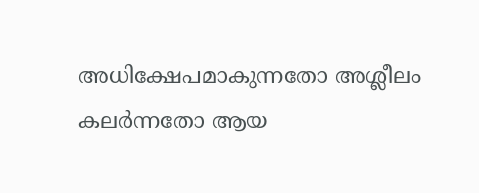അധിക്ഷേപമാകുന്നതോ അശ്ലീലം കലർന്നതോ ആയ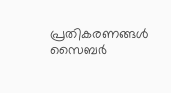പ്രതികരണങ്ങൾ സൈബർ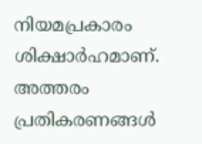നിയമപ്രകാരം ശിക്ഷാർഹമാണ്. അത്തരം പ്രതികരണങ്ങൾ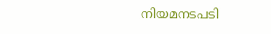നിയമനടപടി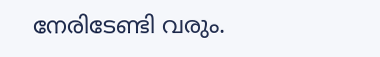നേരിടേണ്ടി വരും.